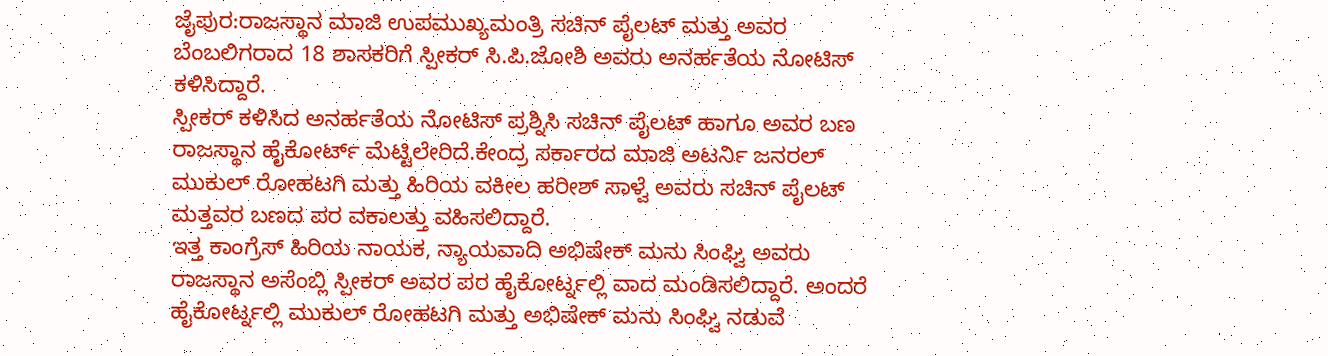ಜೈಪುರ:ರಾಜಸ್ಥಾನ ಮಾಜಿ ಉಪಮುಖ್ಯಮಂತ್ರಿ ಸಚಿನ್ ಪೈಲಟ್ ಮತ್ತು ಅವರ ಬೆಂಬಲಿಗರಾದ 18 ಶಾಸಕರಿಗೆ ಸ್ಪೀಕರ್ ಸಿ.ಪಿ.ಜೋಶಿ ಅವರು ಅನರ್ಹತೆಯ ನೋಟಿಸ್ ಕಳಿಸಿದ್ದಾರೆ.
ಸ್ಪೀಕರ್ ಕಳಿಸಿದ ಅನರ್ಹತೆಯ ನೋಟಿಸ್ ಪ್ರಶ್ನಿಸಿ ಸಚಿನ್ ಪೈಲಟ್ ಹಾಗೂ ಅವರ ಬಣ ರಾಜಸ್ಥಾನ ಹೈಕೋರ್ಟ್ ಮೆಟ್ಟಿಲೇರಿದೆ.ಕೇಂದ್ರ ಸರ್ಕಾರದ ಮಾಜಿ ಅಟರ್ನಿ ಜನರಲ್ ಮುಕುಲ್ ರೋಹಟಗಿ ಮತ್ತು ಹಿರಿಯ ವಕೀಲ ಹರೀಶ್ ಸಾಳ್ವೆ ಅವರು ಸಚಿನ್ ಪೈಲಟ್ ಮತ್ತವರ ಬಣದ ಪರ ವಕಾಲತ್ತು ವಹಿಸಲಿದ್ದಾರೆ.
ಇತ್ತ ಕಾಂಗ್ರೆಸ್ ಹಿರಿಯ ನಾಯಕ, ನ್ಯಾಯವಾದಿ ಅಭಿಷೇಕ್ ಮನು ಸಿಂಘ್ವಿ ಅವರು ರಾಜಸ್ಥಾನ ಅಸೆಂಬ್ಲಿ ಸ್ಪೀಕರ್ ಅವರ ಪರ ಹೈಕೋರ್ಟ್ನಲ್ಲಿ ವಾದ ಮಂಡಿಸಲಿದ್ದಾರೆ. ಅಂದರೆ ಹೈಕೋರ್ಟ್ನಲ್ಲಿ ಮುಕುಲ್ ರೋಹಟಗಿ ಮತ್ತು ಅಭಿಷೇಕ್ ಮನು ಸಿಂಘ್ವಿ ನಡುವೆ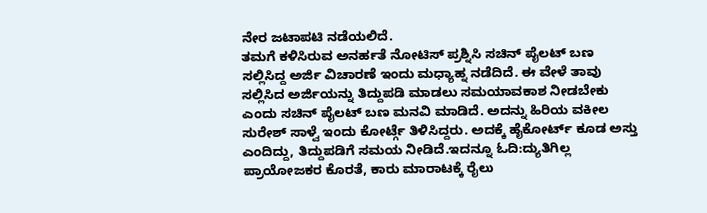ನೇರ ಜಟಾಪಟಿ ನಡೆಯಲಿದೆ.
ತಮಗೆ ಕಳಿಸಿರುವ ಅನರ್ಹತೆ ನೋಟಿಸ್ ಪ್ರಶ್ನಿಸಿ ಸಚಿನ್ ಪೈಲಟ್ ಬಣ ಸಲ್ಲಿಸಿದ್ದ ಅರ್ಜಿ ವಿಚಾರಣೆ ಇಂದು ಮಧ್ಯಾಹ್ನ ನಡೆದಿದೆ. ಈ ವೇಳೆ ತಾವು ಸಲ್ಲಿಸಿದ ಅರ್ಜಿಯನ್ನು ತಿದ್ದುಪಡಿ ಮಾಡಲು ಸಮಯಾವಕಾಶ ನೀಡಬೇಕು ಎಂದು ಸಚಿನ್ ಪೈಲಟ್ ಬಣ ಮನವಿ ಮಾಡಿದೆ. ಅದನ್ನು ಹಿರಿಯ ವಕೀಲ ಸುರೇಶ್ ಸಾಳ್ವೆ ಇಂದು ಕೋರ್ಟ್ಗೆ ತಿಳಿಸಿದ್ದರು. ಅದಕ್ಕೆ ಹೈಕೋರ್ಟ್ ಕೂಡ ಅಸ್ತು ಎಂದಿದ್ದು, ತಿದ್ದುಪಡಿಗೆ ಸಮಯ ನೀಡಿದೆ.ಇದನ್ನೂ ಓದಿ:ದ್ಯುತಿಗಿಲ್ಲ ಪ್ರಾಯೋಜಕರ ಕೊರತೆ, ಕಾರು ಮಾರಾಟಕ್ಕೆ ರೈಲು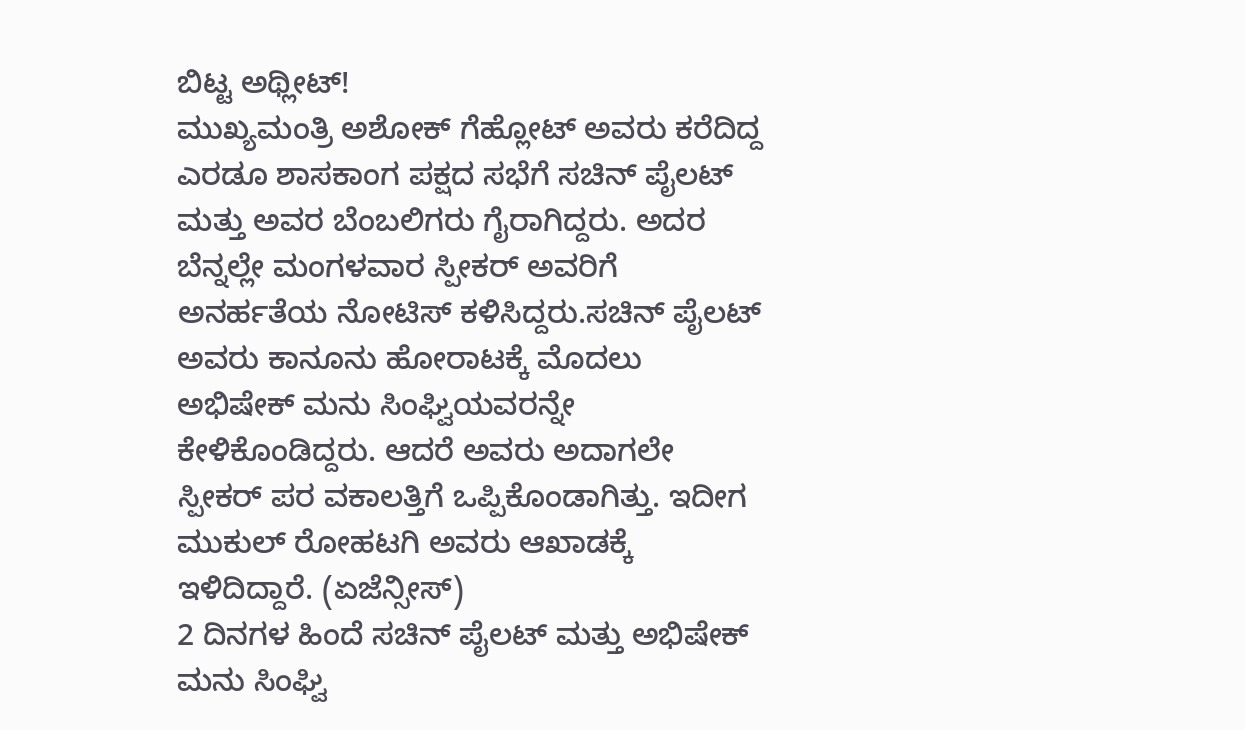ಬಿಟ್ಟ ಅಥ್ಲೀಟ್!
ಮುಖ್ಯಮಂತ್ರಿ ಅಶೋಕ್ ಗೆಹ್ಲೋಟ್ ಅವರು ಕರೆದಿದ್ದ ಎರಡೂ ಶಾಸಕಾಂಗ ಪಕ್ಷದ ಸಭೆಗೆ ಸಚಿನ್ ಪೈಲಟ್ ಮತ್ತು ಅವರ ಬೆಂಬಲಿಗರು ಗೈರಾಗಿದ್ದರು. ಅದರ ಬೆನ್ನಲ್ಲೇ ಮಂಗಳವಾರ ಸ್ಪೀಕರ್ ಅವರಿಗೆ ಅನರ್ಹತೆಯ ನೋಟಿಸ್ ಕಳಿಸಿದ್ದರು.ಸಚಿನ್ ಪೈಲಟ್ ಅವರು ಕಾನೂನು ಹೋರಾಟಕ್ಕೆ ಮೊದಲು ಅಭಿಷೇಕ್ ಮನು ಸಿಂಘ್ವಿಯವರನ್ನೇ ಕೇಳಿಕೊಂಡಿದ್ದರು. ಆದರೆ ಅವರು ಅದಾಗಲೇ ಸ್ಪೀಕರ್ ಪರ ವಕಾಲತ್ತಿಗೆ ಒಪ್ಪಿಕೊಂಡಾಗಿತ್ತು. ಇದೀಗ ಮುಕುಲ್ ರೋಹಟಗಿ ಅವರು ಆಖಾಡಕ್ಕೆ ಇಳಿದಿದ್ದಾರೆ. (ಏಜೆನ್ಸೀಸ್)
2 ದಿನಗಳ ಹಿಂದೆ ಸಚಿನ್ ಪೈಲಟ್ ಮತ್ತು ಅಭಿಷೇಕ್ ಮನು ಸಿಂಘ್ವಿ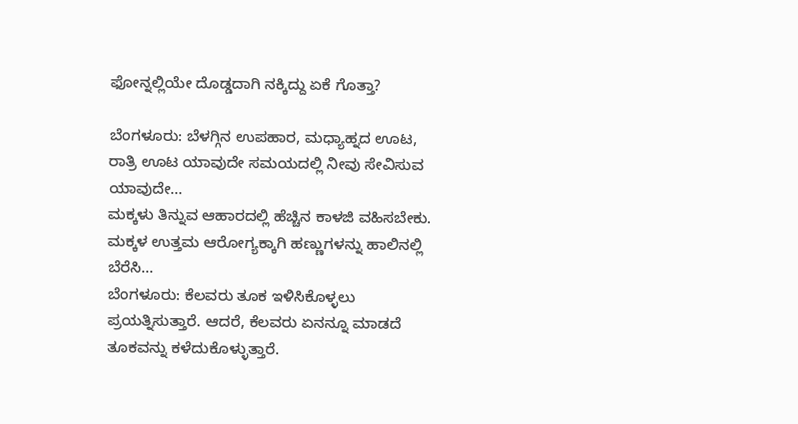ಫೋನ್ನಲ್ಲಿಯೇ ದೊಡ್ಡದಾಗಿ ನಕ್ಕಿದ್ದು ಏಕೆ ಗೊತ್ತಾ?

ಬೆಂಗಳೂರು: ಬೆಳಗ್ಗಿನ ಉಪಹಾರ, ಮಧ್ಯಾಹ್ನದ ಊಟ, ರಾತ್ರಿ ಊಟ ಯಾವುದೇ ಸಮಯದಲ್ಲಿ ನೀವು ಸೇವಿಸುವ ಯಾವುದೇ…
ಮಕ್ಕಳು ತಿನ್ನುವ ಆಹಾರದಲ್ಲಿ ಹೆಚ್ಚಿನ ಕಾಳಜಿ ವಹಿಸಬೇಕು. ಮಕ್ಕಳ ಉತ್ತಮ ಆರೋಗ್ಯಕ್ಕಾಗಿ ಹಣ್ಣುಗಳನ್ನು ಹಾಲಿನಲ್ಲಿ ಬೆರೆಸಿ…
ಬೆಂಗಳೂರು: ಕೆಲವರು ತೂಕ ಇಳಿಸಿಕೊಳ್ಳಲು ಪ್ರಯತ್ನಿಸುತ್ತಾರೆ. ಆದರೆ, ಕೆಲವರು ಏನನ್ನೂ ಮಾಡದೆ ತೂಕವನ್ನು ಕಳೆದುಕೊಳ್ಳುತ್ತಾರೆ.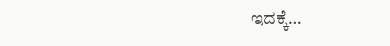ಇದಕ್ಕೆ…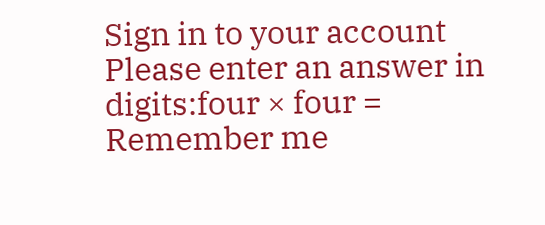Sign in to your account
Please enter an answer in digits:four × four =
Remember me